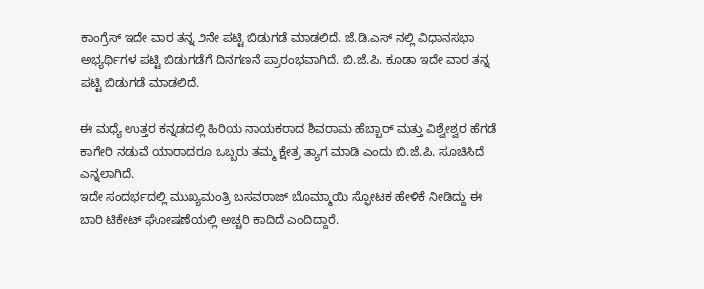ಕಾಂಗ್ರೆಸ್ ಇದೇ ವಾರ ತನ್ನ ೨ನೇ ಪಟ್ಟಿ ಬಿಡುಗಡೆ ಮಾಡಲಿದೆ. ಜೆ.ಡಿ.ಎಸ್ ನಲ್ಲಿ ವಿಧಾನಸಭಾ ಅಭ್ಯರ್ಥಿಗಳ ಪಟ್ಟಿ ಬಿಡುಗಡೆಗೆ ದಿನಗಣನೆ ಪ್ರಾರಂಭವಾಗಿದೆ. ಬಿ.ಜೆ.ಪಿ. ಕೂಡಾ ಇದೇ ವಾರ ತನ್ನ ಪಟ್ಟಿ ಬಿಡುಗಡೆ ಮಾಡಲಿದೆ.

ಈ ಮಧ್ಯೆ ಉತ್ತರ ಕನ್ನಡದಲ್ಲಿ ಹಿರಿಯ ನಾಯಕರಾದ ಶಿವರಾಮ ಹೆಬ್ಬಾರ್ ಮತ್ತು ವಿಶ್ವೇಶ್ವರ ಹೆಗಡೆ ಕಾಗೇರಿ ನಡುವೆ ಯಾರಾದರೂ ಒಬ್ಬರು ತಮ್ಮ ಕ್ಷೇತ್ರ ತ್ಯಾಗ ಮಾಡಿ ಎಂದು ಬಿ.ಜೆ.ಪಿ. ಸೂಚಿಸಿದೆ ಎನ್ನಲಾಗಿದೆ.
ಇದೇ ಸಂದರ್ಭದಲ್ಲಿ ಮುಖ್ಯಮಂತ್ರಿ ಬಸವರಾಜ್ ಬೊಮ್ಮಾಯಿ ಸ್ಫೋಟಕ ಹೇಳಿಕೆ ನೀಡಿದ್ದು ಈ ಬಾರಿ ಟಿಕೇಟ್ ಘೋಷಣೆಯಲ್ಲಿ ಅಚ್ಚರಿ ಕಾದಿದೆ ಎಂದಿದ್ದಾರೆ.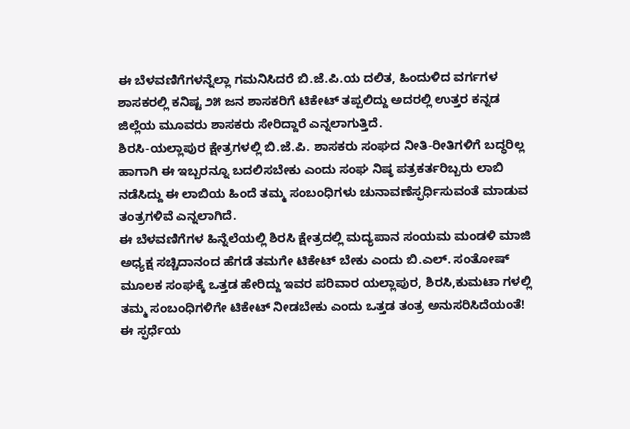ಈ ಬೆಳವಣಿಗೆಗಳನ್ನೆಲ್ಲಾ ಗಮನಿಸಿದರೆ ಬಿ.ಜೆ.ಪಿ.ಯ ದಲಿತ, ಹಿಂದುಳಿದ ವರ್ಗಗಳ ಶಾಸಕರಲ್ಲಿ ಕನಿಷ್ಟ ೨೫ ಜನ ಶಾಸಕರಿಗೆ ಟಿಕೇಟ್ ತಪ್ಪಲಿದ್ದು ಅದರಲ್ಲಿ ಉತ್ತರ ಕನ್ನಡ ಜಿಲ್ಲೆಯ ಮೂವರು ಶಾಸಕರು ಸೇರಿದ್ದಾರೆ ಎನ್ನಲಾಗುತ್ತಿದೆ.
ಶಿರಸಿ-ಯಲ್ಲಾಪುರ ಕ್ಷೇತ್ರಗಳಲ್ಲಿ ಬಿ.ಜೆ.ಪಿ. ಶಾಸಕರು ಸಂಘದ ನೀತಿ-ರೀತಿಗಳಿಗೆ ಬದ್ಧರಿಲ್ಲ ಹಾಗಾಗಿ ಈ ಇಬ್ಬರನ್ನೂ ಬದಲಿಸಬೇಕು ಎಂದು ಸಂಘ ನಿಷ್ಠ ಪತ್ರಕರ್ತರಿಬ್ಬರು ಲಾಬಿ ನಡೆಸಿದ್ದು ಈ ಲಾಬಿಯ ಹಿಂದೆ ತಮ್ಮ ಸಂಬಂಧಿಗಳು ಚುನಾವಣೆಸ್ಫರ್ಧಿಸುವಂತೆ ಮಾಡುವ ತಂತ್ರಗಳಿವೆ ಎನ್ನಲಾಗಿದೆ.
ಈ ಬೆಳವಣಿಗೆಗಳ ಹಿನ್ನೆಲೆಯಲ್ಲಿ ಶಿರಸಿ ಕ್ಷೇತ್ರದಲ್ಲಿ ಮದ್ಯಪಾನ ಸಂಯಮ ಮಂಡಳಿ ಮಾಜಿ ಅಧ್ಯಕ್ಷ ಸಚ್ಚಿದಾನಂದ ಹೆಗಡೆ ತಮಗೇ ಟಿಕೇಟ್ ಬೇಕು ಎಂದು ಬಿ.ಎಲ್. ಸಂತೋಷ್ ಮೂಲಕ ಸಂಘಕ್ಕೆ ಒತ್ತಡ ಹೇರಿದ್ದು ಇವರ ಪರಿವಾರ ಯಲ್ಲಾಪುರ, ಶಿರಸಿ,ಕುಮಟಾ ಗಳಲ್ಲಿ ತಮ್ಮ ಸಂಬಂಧಿಗಳಿಗೇ ಟಿಕೇಟ್ ನೀಡಬೇಕು ಎಂದು ಒತ್ತಡ ತಂತ್ರ ಅನುಸರಿಸಿದೆಯಂತೆ! ಈ ಸ್ಫರ್ಧೆಯ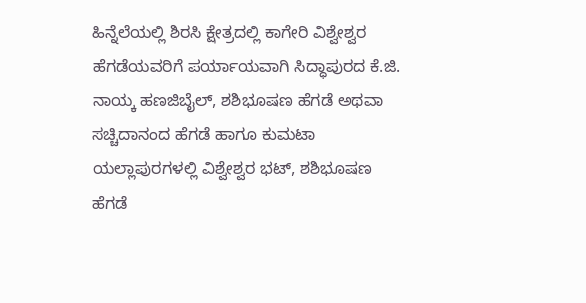ಹಿನ್ನೆಲೆಯಲ್ಲಿ ಶಿರಸಿ ಕ್ಷೇತ್ರದಲ್ಲಿ ಕಾಗೇರಿ ವಿಶ್ವೇಶ್ವರ ಹೆಗಡೆಯವರಿಗೆ ಪರ್ಯಾಯವಾಗಿ ಸಿದ್ಧಾಪುರದ ಕೆ.ಜಿ. ನಾಯ್ಕ ಹಣಜಿಬೈಲ್, ಶಶಿಭೂಷಣ ಹೆಗಡೆ ಅಥವಾ ಸಚ್ಚಿದಾನಂದ ಹೆಗಡೆ ಹಾಗೂ ಕುಮಟಾ ಯಲ್ಲಾಪುರಗಳಲ್ಲಿ ವಿಶ್ವೇಶ್ವರ ಭಟ್, ಶಶಿಭೂಷಣ ಹೆಗಡೆ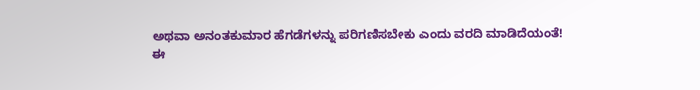ಅಥವಾ ಅನಂತಕುಮಾರ ಹೆಗಡೆಗಳನ್ನು ಪರಿಗಣಿಸಬೇಕು ಎಂದು ವರದಿ ಮಾಡಿದೆಯಂತೆ!
ಈ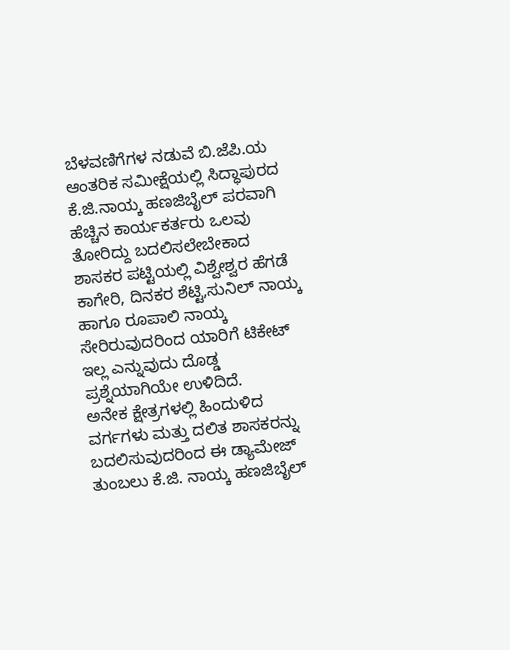ಬೆಳವಣಿಗೆಗಳ ನಡುವೆ ಬಿ.ಜೆಪಿ.ಯ ಆಂತರಿಕ ಸಮೀಕ್ಷೆಯಲ್ಲಿ ಸಿದ್ಧಾಪುರದ ಕೆ.ಜಿ.ನಾಯ್ಕ ಹಣಜಿಬೈಲ್ ಪರವಾಗಿ ಹೆಚ್ಚಿನ ಕಾರ್ಯಕರ್ತರು ಒಲವು ತೋರಿದ್ದು ಬದಲಿಸಲೇಬೇಕಾದ ಶಾಸಕರ ಪಟ್ಟಿಯಲ್ಲಿ ವಿಶ್ವೇಶ್ವರ ಹೆಗಡೆ ಕಾಗೇರಿ, ದಿನಕರ ಶೆಟ್ಟಿ,ಸುನಿಲ್ ನಾಯ್ಕ ಹಾಗೂ ರೂಪಾಲಿ ನಾಯ್ಕ ಸೇರಿರುವುದರಿಂದ ಯಾರಿಗೆ ಟಿಕೇಟ್ ಇಲ್ಲ ಎನ್ನುವುದು ದೊಡ್ಡ ಪ್ರಶ್ನೆಯಾಗಿಯೇ ಉಳಿದಿದೆ.
ಅನೇಕ ಕ್ಷೇತ್ರಗಳಲ್ಲಿ ಹಿಂದುಳಿದ ವರ್ಗಗಳು ಮತ್ತು ದಲಿತ ಶಾಸಕರನ್ನು ಬದಲಿಸುವುದರಿಂದ ಈ ಡ್ಯಾಮೇಜ್ ತುಂಬಲು ಕೆ.ಜಿ. ನಾಯ್ಕ ಹಣಜಿಬೈಲ್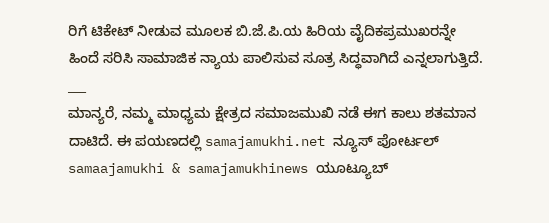ರಿಗೆ ಟಿಕೇಟ್ ನೀಡುವ ಮೂಲಕ ಬಿ.ಜೆ.ಪಿ.ಯ ಹಿರಿಯ ವೈದಿಕಪ್ರಮುಖರನ್ನೇ ಹಿಂದೆ ಸರಿಸಿ ಸಾಮಾಜಿಕ ನ್ಯಾಯ ಪಾಲಿಸುವ ಸೂತ್ರ ಸಿದ್ಧವಾಗಿದೆ ಎನ್ನಲಾಗುತ್ತಿದೆ.
___
ಮಾನ್ಯರೆ, ನಮ್ಮ ಮಾಧ್ಯಮ ಕ್ಷೇತ್ರದ ಸಮಾಜಮುಖಿ ನಡೆ ಈಗ ಕಾಲು ಶತಮಾನ ದಾಟಿದೆ. ಈ ಪಯಣದಲ್ಲಿ samajamukhi.net ನ್ಯೂಸ್ ಪೋರ್ಟಲ್ samaajamukhi & samajamukhinews ಯೂಟ್ಯೂಬ್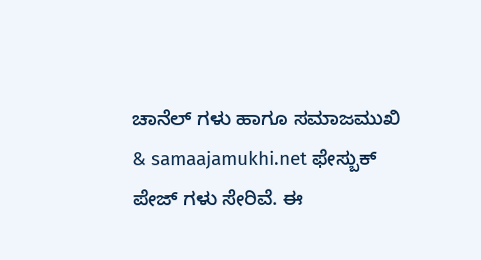ಚಾನೆಲ್ ಗಳು ಹಾಗೂ ಸಮಾಜಮುಖಿ & samaajamukhi.net ಫೇಸ್ಬುಕ್ ಪೇಜ್ ಗಳು ಸೇರಿವೆ. ಈ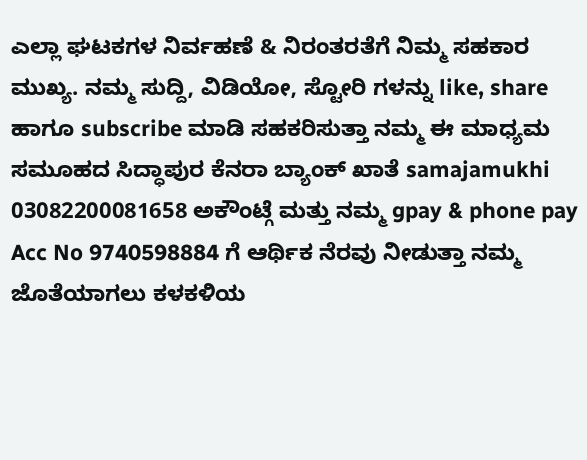ಎಲ್ಲಾ ಘಟಕಗಳ ನಿರ್ವಹಣೆ & ನಿರಂತರತೆಗೆ ನಿಮ್ಮ ಸಹಕಾರ ಮುಖ್ಯ. ನಮ್ಮ ಸುದ್ದಿ, ವಿಡಿಯೋ, ಸ್ಟೋರಿ ಗಳನ್ನು like, share ಹಾಗೂ subscribe ಮಾಡಿ ಸಹಕರಿಸುತ್ತಾ ನಮ್ಮ ಈ ಮಾಧ್ಯಮ ಸಮೂಹದ ಸಿದ್ಧಾಪುರ ಕೆನರಾ ಬ್ಯಾಂಕ್ ಖಾತೆ samajamukhi 03082200081658 ಅಕೌಂಟ್ಗೆ ಮತ್ತು ನಮ್ಮ gpay & phone pay Acc No 9740598884 ಗೆ ಆರ್ಥಿಕ ನೆರವು ನೀಡುತ್ತಾ ನಮ್ಮ ಜೊತೆಯಾಗಲು ಕಳಕಳಿಯ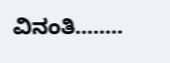ವಿನಂತಿ……..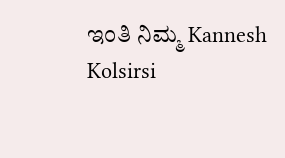ಇಂತಿ ನಿಮ್ಮ Kannesh Kolsirsi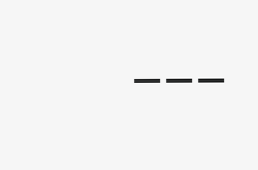___